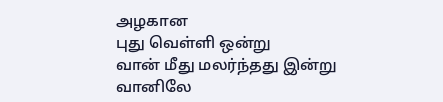அழகான
புது வெள்ளி ஒன்று
வான் மீது மலர்ந்தது இன்று
வானிலே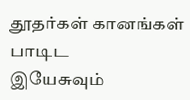தூதர்கள் கானங்கள்
பாடிட
இயேசுவும்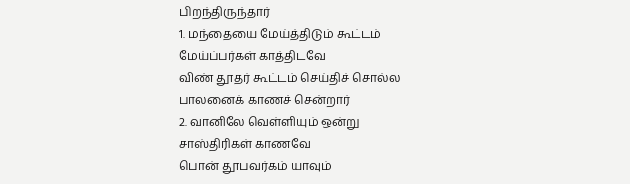பிறந்திருந்தார்
1. மந்தையை மேய்த்திடும் கூட்டம்
மேய்ப்பர்கள் காத்திடவே
விண் தூதர் கூட்டம் செய்திச் சொல்ல
பாலனைக் காணச் சென்றார்
2. வானிலே வெள்ளியும் ஒன்று
சாஸ்திரிகள் காணவே
பொன் தூபவர்கம் யாவும்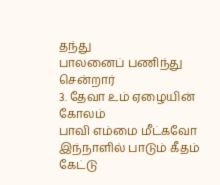தந்து
பாலனைப் பணிந்து சென்றார்
3. தேவா உம் ஏழையின் கோலம்
பாவி எம்மை மீட்கவோ
இந்நாளில் பாடும் கீதம் கேட்டு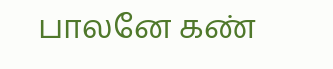பாலனே கண்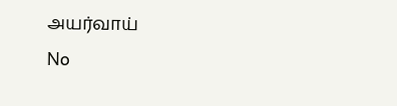அயர்வாய்
No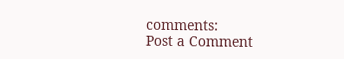comments:
Post a Comment